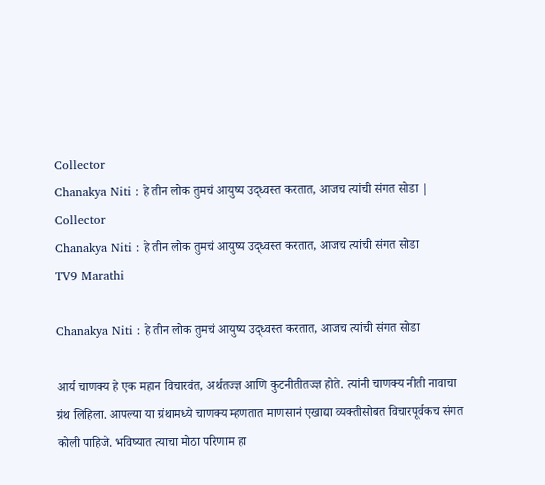Collector
Chanakya Niti : हे तीन लोक तुमचं आयुष्य उद्ध्वस्त करतात, आजच त्यांची संगत सोडा | Collector
Chanakya Niti : हे तीन लोक तुमचं आयुष्य उद्ध्वस्त करतात, आजच त्यांची संगत सोडा
TV9 Marathi

Chanakya Niti : हे तीन लोक तुमचं आयुष्य उद्ध्वस्त करतात, आजच त्यांची संगत सोडा

आर्य चाणक्य हे एक महान विचारवंत, अर्थतज्ज्ञ आणि कुटनीतीतज्ज्ञ होते. त्यांनी चाणक्य नीती नावाचा ग्रंथ लिहिला. आपल्या या ग्रंथामध्ये चाणक्य म्हणतात माणसानं एखाद्या व्यक्तीसोबत विचारपूर्वकच संगत कोली पाहिजे. भविष्यात त्याचा मोठा परिणाम हा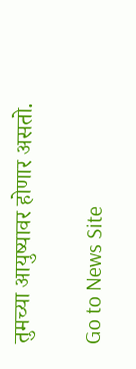तुमच्या आयुष्यावर होणार असतो.

Go to News Site